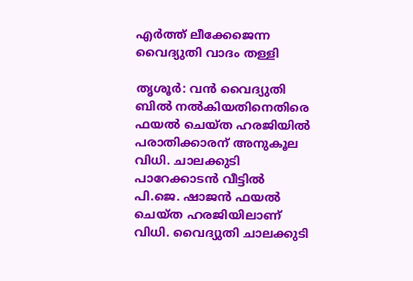എർത്ത് ലീക്കേജെന്ന വൈദ്യുതി വാദം തള്ളി

തൃശൂർ: വൻ വൈദ്യുതി ബിൽ നൽകിയതിനെതിരെ ഫയൽ ചെയ്ത ഹരജിയിൽ പരാതിക്കാരന് അനുകൂല വിധി. ചാലക്കുടി പാറേക്കാടൻ വീട്ടിൽ പി.ജെ. ഷാജൻ ഫയൽ ചെയ്ത ഹരജിയിലാണ് വിധി. വൈദ്യുതി ചാലക്കുടി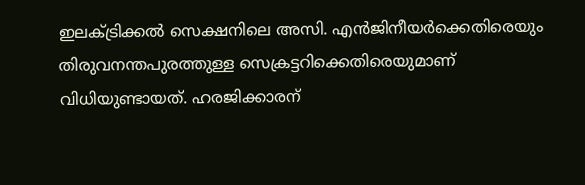ഇലക്ട്രിക്കൽ സെക്ഷനിലെ അസി. എൻജിനീയർക്കെതിരെയും തിരുവനന്തപുരത്തുള്ള സെക്രട്ടറിക്കെതിരെയുമാണ് വിധിയുണ്ടായത്. ഹരജിക്കാരന്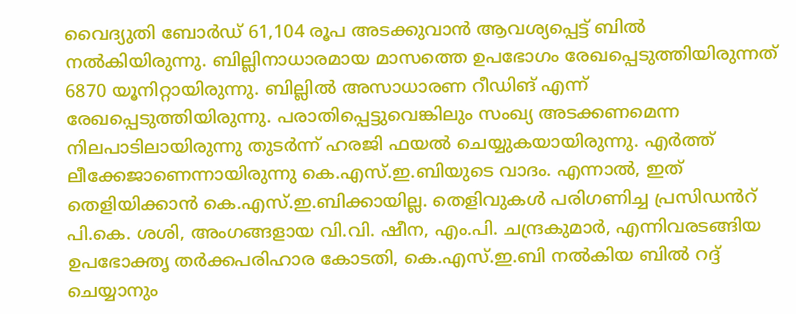വൈദ്യുതി ബോർഡ് 61,104 രൂപ അടക്കുവാൻ ആവശ്യപ്പെട്ട് ബിൽ നൽകിയിരുന്നു. ബില്ലിനാധാരമായ മാസത്തെ ഉപഭോഗം രേഖപ്പെടുത്തിയിരുന്നത് 6870 യൂനിറ്റായിരുന്നു. ബില്ലിൽ അസാധാരണ റീഡിങ് എന്ന് രേഖപ്പെടുത്തിയിരുന്നു. പരാതിപ്പെട്ടുവെങ്കിലും സംഖ്യ അടക്കണമെന്ന നിലപാടിലായിരുന്നു തുടർന്ന് ഹരജി ഫയൽ ചെയ്യുകയായിരുന്നു. എർത്ത് ലീക്കേജാണെന്നായിരുന്നു കെ.എസ്.ഇ.ബിയുടെ വാദം. എന്നാൽ, ഇത് തെളിയിക്കാൻ കെ.എസ്.ഇ.ബിക്കായില്ല. തെളിവുകൾ പരിഗണിച്ച പ്രസിഡൻറ് പി.കെ. ശശി, അംഗങ്ങളായ വി.വി. ഷീന, എം.പി. ചന്ദ്രകുമാർ, എന്നിവരടങ്ങിയ ഉപഭോക്തൃ തർക്കപരിഹാര കോടതി, കെ.എസ്.ഇ.ബി നൽകിയ ബിൽ റദ്ദ് ചെയ്യാനും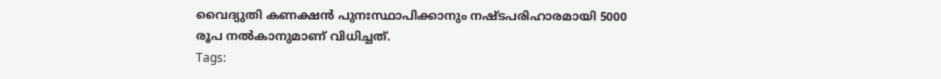വൈദ്യുതി കണക്ഷൻ പുനഃസ്ഥാപിക്കാനും നഷ്ടപരിഹാരമായി 5000 രൂപ നൽകാനുമാണ് വിധിച്ചത്.
Tags: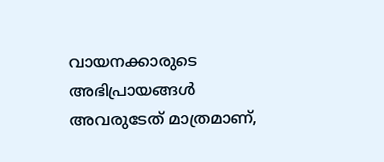വായനക്കാരുടെ അഭിപ്രായങ്ങള്‍ അവരുടേത് മാത്രമാണ്,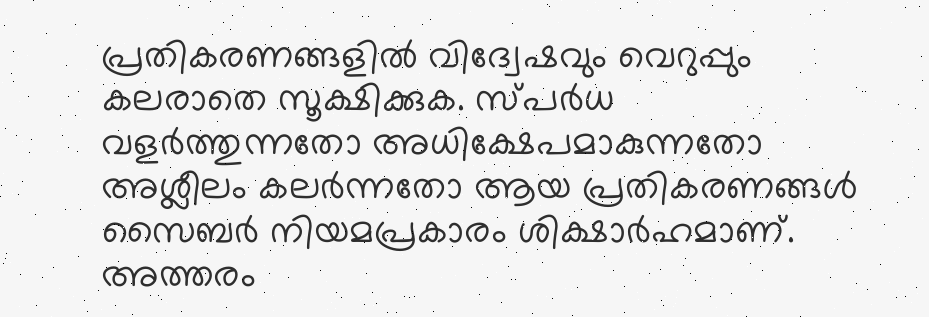പ്രതികരണങ്ങളിൽ വിദ്വേഷവും വെറുപ്പും കലരാതെ സൂക്ഷിക്കുക. സ്പർധ വളർത്തുന്നതോ അധിക്ഷേപമാകുന്നതോ അശ്ലീലം കലർന്നതോ ആയ പ്രതികരണങ്ങൾ സൈബർ നിയമപ്രകാരം ശിക്ഷാർഹമാണ്. അത്തരം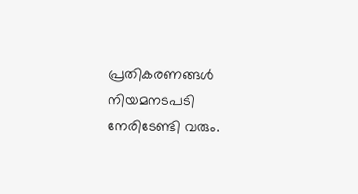പ്രതികരണങ്ങൾ നിയമനടപടി നേരിടേണ്ടി വരും.